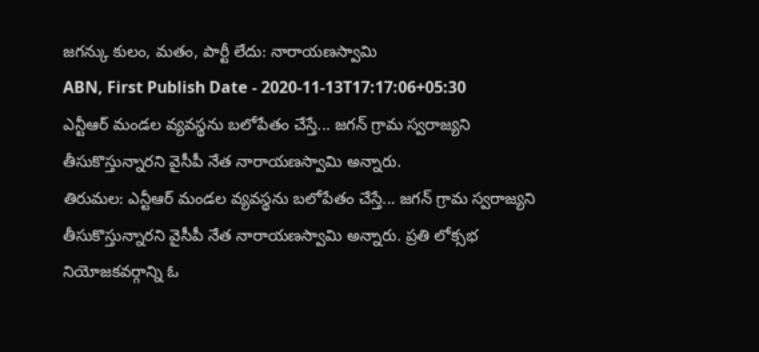జగన్కు కులం, మతం, పార్టీ లేదు: నారాయణస్వామి
ABN, First Publish Date - 2020-11-13T17:17:06+05:30
ఎన్టీఆర్ మండల వ్యవస్థను బలోపేతం చేస్తే... జగన్ గ్రామ స్వరాజ్యని తీసుకొస్తున్నారని వైసీపీ నేత నారాయణస్వామి అన్నారు.
తిరుమల: ఎన్టీఆర్ మండల వ్యవస్థను బలోపేతం చేస్తే... జగన్ గ్రామ స్వరాజ్యని తీసుకొస్తున్నారని వైసీపీ నేత నారాయణస్వామి అన్నారు. ప్రతి లోక్సభ నియోజకవర్గాన్ని ఓ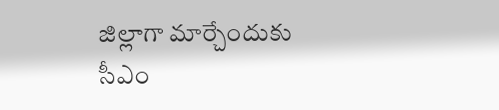జిల్లాగా మార్చేందుకు సీఎం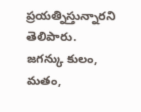ప్రయత్నిస్తున్నారని తెలిపారు. జగన్కు కులం, మతం,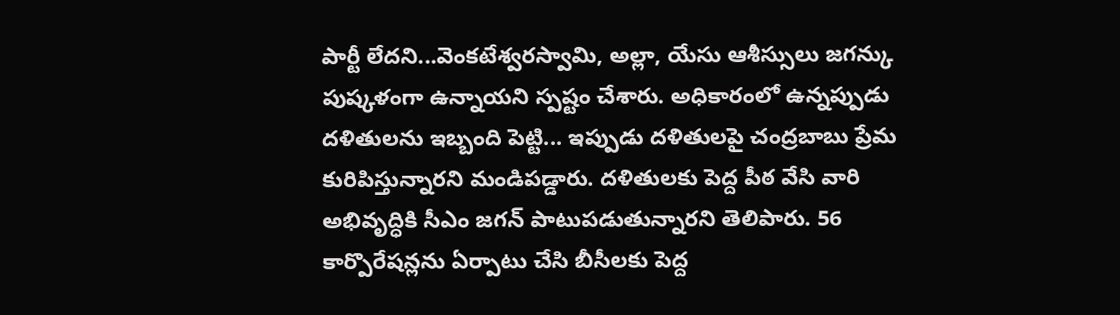పార్టీ లేదని...వెంకటేశ్వరస్వామి, అల్లా, యేసు ఆశీస్సులు జగన్కు పుష్కళంగా ఉన్నాయని స్పష్టం చేశారు. అధికారంలో ఉన్నప్పుడు దళితులను ఇబ్బంది పెట్టి... ఇప్పుడు దళితులపై చంద్రబాబు ప్రేమ కురిపిస్తున్నారని మండిపడ్డారు. దళితులకు పెద్ద పీఠ వేసి వారి అభివృద్ధికి సీఎం జగన్ పాటుపడుతున్నారని తెలిపారు. 56 కార్పొరేషన్లను ఏర్పాటు చేసి బీసీలకు పెద్ద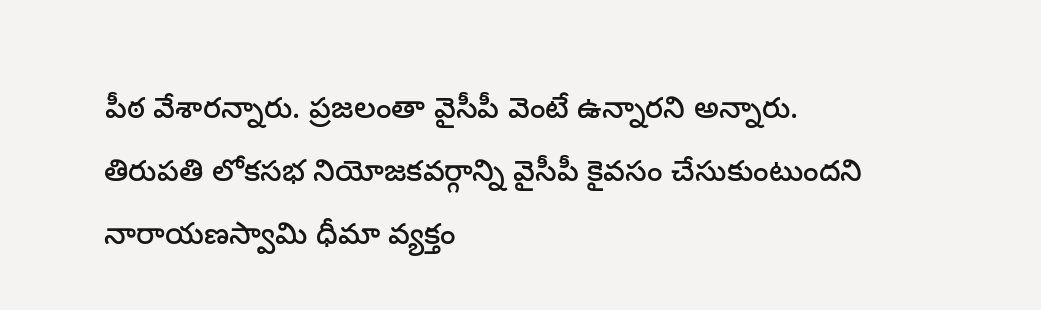పీఠ వేశారన్నారు. ప్రజలంతా వైసీపీ వెంటే ఉన్నారని అన్నారు. తిరుపతి లోకసభ నియోజకవర్గాన్ని వైసీపీ కైవసం చేసుకుంటుందని నారాయణస్వామి ధీమా వ్యక్తం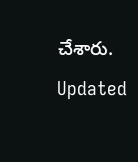చేశారు.
Updated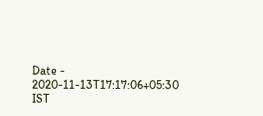Date - 2020-11-13T17:17:06+05:30 IST